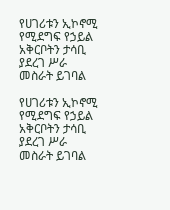የሀገሪቱን ኢኮኖሚ የሚደግፍ የኃይል አቅርቦትን ታሳቢ ያደረገ ሥራ መስራት ይገባል

የሀገሪቱን ኢኮኖሚ የሚደግፍ የኃይል አቅርቦትን ታሳቢ ያደረገ ሥራ መስራት ይገባል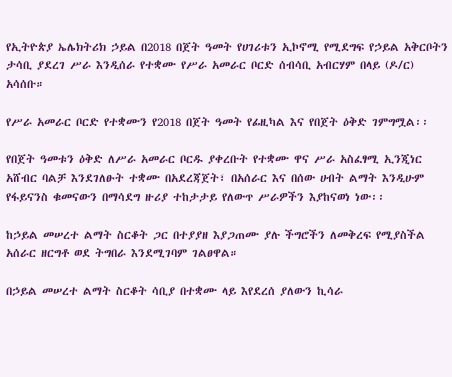የኢትዮጵያ ኤሌክትሪክ ኃይል በ2018 በጀት ዓመት የሀገሪቱን ኢኮኖሚ የሚደግፍ የኃይል አቅርቦትን ታሳቢ ያደረገ ሥራ እንዲሰራ የተቋሙ የሥራ አመራር ቦርድ ሰብሳቢ አብርሃም በላይ (ዶ/ር) አሳሰቡ።

የሥራ አመራር ቦርድ የተቋሙን የ2018 በጀት ዓመት የፊዚካል እና የበጀት ዕቅድ ገምግሟል፡፡

የበጀት ዓመቱን ዕቅድ ለሥራ አመራር ቦርዱ ያቀረቡት የተቋሙ ዋና ሥራ አስፈፃሚ ኢንጂነር አሸብር ባልቻ እንደገለፁት ተቋሙ በአደረጃጀት፣ በአሰራር እና በሰው ሀብት ልማት እንዲሁም የፋይናንስ ቁመናውን በማሳደግ ዙሪያ ተከታታይ የለውጥ ሥራዎችን እያከናወነ ነው፡፡

ከኃይል መሠረተ ልማት ስርቆት ጋር በተያያዘ እያጋጠሙ ያሉ ችግሮችን ለመቅረፍ የሚያስችል አሰራር ዘርግቶ ወደ ትግበራ እንደሚገባም ገልፀዋል።

በኃይል መሠረተ ልማት ስርቆት ሳቢያ በተቋሙ ላይ እየደረሰ ያለውን ኪሳራ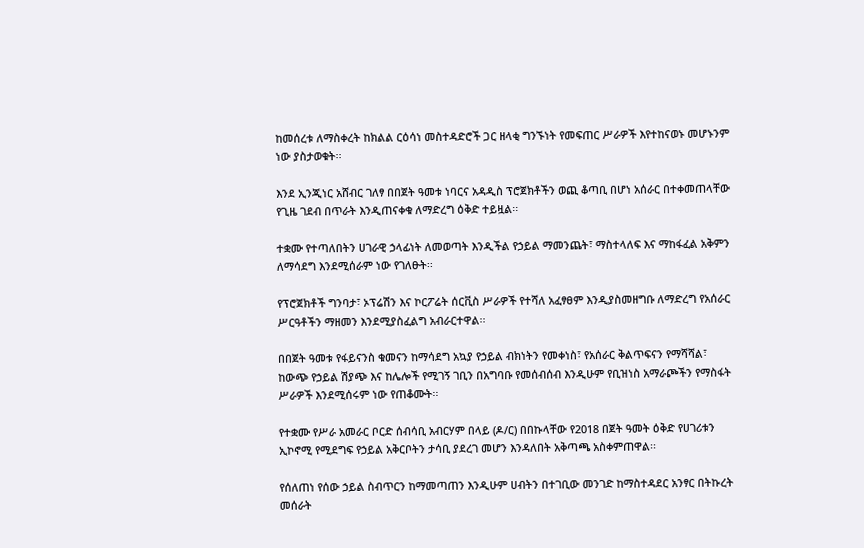ከመሰረቱ ለማስቀረት ከክልል ርዕሳነ መስተዳድሮች ጋር ዘላቂ ግንኙነት የመፍጠር ሥራዎች እየተከናወኑ መሆኑንም ነው ያስታወቁት፡፡

እንደ ኢንጂነር አሸብር ገለፃ በበጀት ዓመቱ ነባርና አዳዲስ ፕሮጀክቶችን ወጪ ቆጣቢ በሆነ አሰራር በተቀመጠላቸው የጊዜ ገደብ በጥራት እንዲጠናቀቁ ለማድረግ ዕቅድ ተይዟል፡፡

ተቋሙ የተጣለበትን ሀገራዊ ኃላፊነት ለመወጣት እንዲችል የኃይል ማመንጨት፣ ማስተላለፍ እና ማከፋፈል አቅምን ለማሳደግ እንደሚሰራም ነው የገለፁት፡፡

የፕሮጀክቶች ግንባታ፣ ኦፕሬሽን እና ኮርፖሬት ሰርቪስ ሥራዎች የተሻለ አፈፃፀም እንዲያስመዘግቡ ለማድረግ የአሰራር ሥርዓቶችን ማዘመን እንደሚያስፈልግ አብራርተዋል፡፡

በበጀት ዓመቱ የፋይናንስ ቁመናን ከማሳደግ አኳያ የኃይል ብክነትን የመቀነስ፣ የአሰራር ቅልጥፍናን የማሻሻል፣ ከውጭ የኃይል ሽያጭ እና ከሌሎች የሚገኝ ገቢን በአግባቡ የመሰብሰብ እንዲሁም የቢዝነስ አማራጮችን የማስፋት ሥራዎች እንደሚሰሩም ነው የጠቆሙት፡፡

የተቋሙ የሥራ አመራር ቦርድ ሰብሳቢ አብርሃም በላይ (ዶ/ር) በበኩላቸው የ2018 በጀት ዓመት ዕቅድ የሀገሪቱን ኢኮኖሚ የሚደግፍ የኃይል አቅርቦትን ታሳቢ ያደረገ መሆን እንዳለበት አቅጣጫ አስቀምጠዋል፡፡

የሰለጠነ የሰው ኃይል ስብጥርን ከማመጣጠን እንዲሁም ሀብትን በተገቢው መንገድ ከማስተዳደር አንፃር በትኩረት መሰራት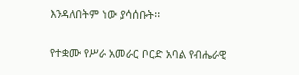እንዳለበትም ነው ያሳሰቡት፡፡

የተቋሙ የሥራ አመራር ቦርድ አባል የብሔራዊ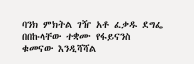ባንክ ምክትል ገዥ አቶ ፈቃዱ ደግፌ በበኩላቸው ተቋሙ የፋይናንስ ቁመናው እንዲሻሻል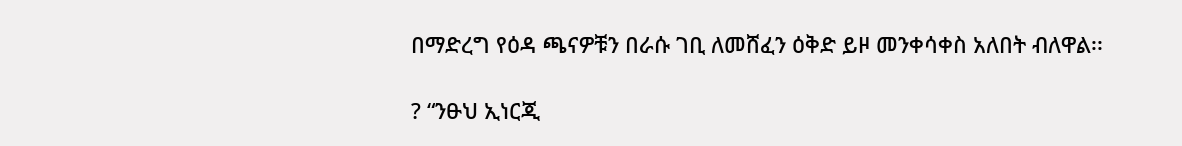በማድረግ የዕዳ ጫናዎቹን በራሱ ገቢ ለመሸፈን ዕቅድ ይዞ መንቀሳቀስ አለበት ብለዋል፡፡

? “ንፁህ ኢነርጂ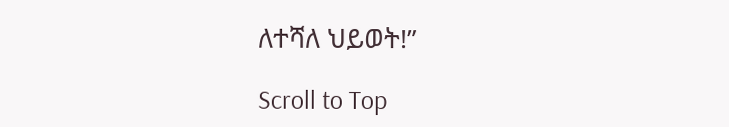ለተሻለ ህይወት!”

Scroll to Top